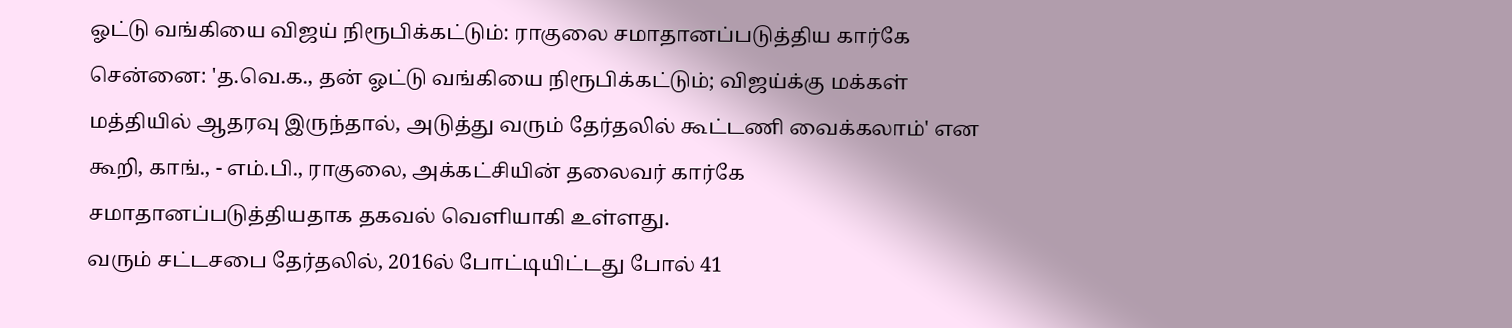ஓட்டு வங்கியை விஜய் நிரூபிக்கட்டும்: ராகுலை சமாதானப்படுத்திய கார்கே
சென்னை: 'த.வெ.க., தன் ஓட்டு வங்கியை நிரூபிக்கட்டும்; விஜய்க்கு மக்கள் மத்தியில் ஆதரவு இருந்தால், அடுத்து வரும் தேர்தலில் கூட்டணி வைக்கலாம்' என கூறி, காங்., - எம்.பி., ராகுலை, அக்கட்சியின் தலைவர் கார்கே சமாதானப்படுத்தியதாக தகவல் வெளியாகி உள்ளது.
வரும் சட்டசபை தேர்தலில், 2016ல் போட்டியிட்டது போல் 41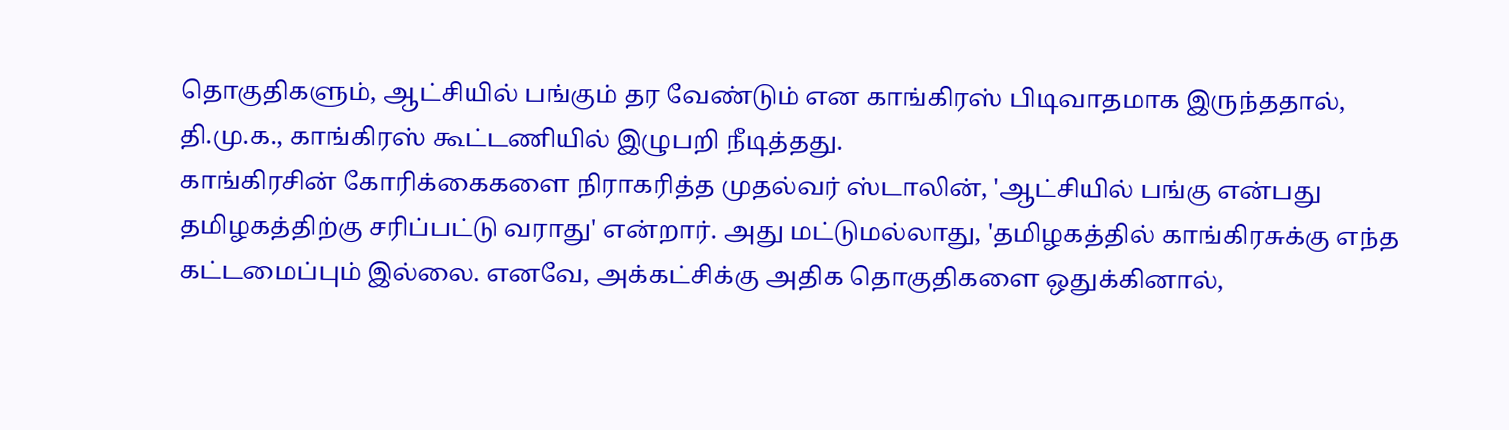தொகுதிகளும், ஆட்சியில் பங்கும் தர வேண்டும் என காங்கிரஸ் பிடிவாதமாக இருந்ததால், தி.மு.க., காங்கிரஸ் கூட்டணியில் இழுபறி நீடித்தது.
காங்கிரசின் கோரிக்கைகளை நிராகரித்த முதல்வர் ஸ்டாலின், 'ஆட்சியில் பங்கு என்பது தமிழகத்திற்கு சரிப்பட்டு வராது' என்றார். அது மட்டுமல்லாது, 'தமிழகத்தில் காங்கிரசுக்கு எந்த கட்டமைப்பும் இல்லை. எனவே, அக்கட்சிக்கு அதிக தொகுதிகளை ஒதுக்கினால்,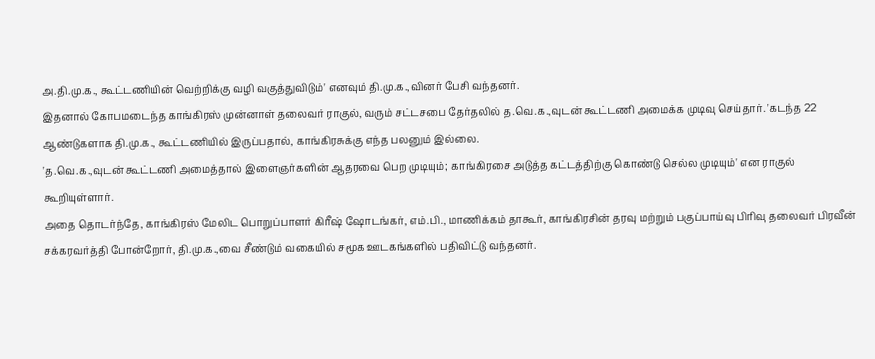அ.தி.மு.க., கூட்டணியின் வெற்றிக்கு வழி வகுத்துவிடும்' எனவும் தி.மு.க.,வினர் பேசி வந்தனர்.
இதனால் கோபமடைந்த காங்கிரஸ் முன்னாள் தலைவர் ராகுல், வரும் சட்டசபை தேர்தலில் த.வெ.க.,வுடன் கூட்டணி அமைக்க முடிவு செய்தார். 'கடந்த 22 ஆண்டுகளாக தி.மு.க., கூட்டணியில் இருப்பதால், காங்கிரசுக்கு எந்த பலனும் இல்லை.
'த.வெ.க.,வுடன் கூட்டணி அமைத்தால் இளைஞர்களின் ஆதரவை பெற முடியும்; காங்கிரசை அடுத்த கட்டத்திற்கு கொண்டு செல்ல முடியும்' என ராகுல் கூறியுள்ளார்.
அதை தொடர்ந்தே, காங்கிரஸ் மேலிட பொறுப்பாளர் கிரீஷ் ஷோடங்கர், எம்.பி., மாணிக்கம் தாகூர், காங்கிரசின் தரவு மற்றும் பகுப்பாய்வு பிரிவு தலைவர் பிரவீன் சக்கரவர்த்தி போன்றோர், தி.மு.க.,வை சீண்டும் வகையில் சமூக ஊடகங்களில் பதிவிட்டு வந்தனர்.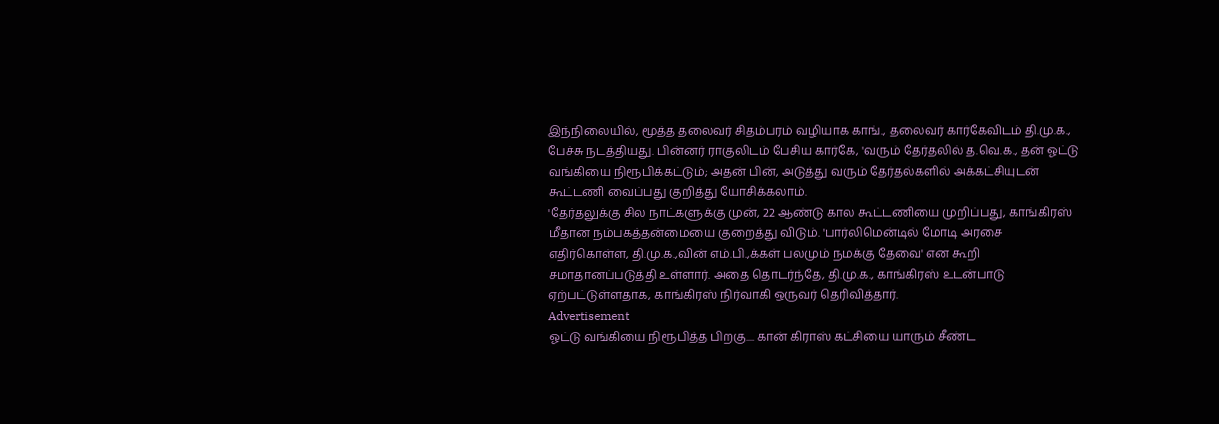இந்நிலையில், மூத்த தலைவர் சிதம்பரம் வழியாக காங்., தலைவர் கார்கேவிடம் தி.மு.க., பேச்சு நடத்தியது. பின்னர் ராகுலிடம் பேசிய கார்கே, 'வரும் தேர்தலில் த.வெ.க., தன் ஓட்டு வங்கியை நிரூபிக்கட்டும்; அதன் பின், அடுத்து வரும் தேர்தல்களில் அக்கட்சியுடன் கூட்டணி வைப்பது குறித்து யோசிக்கலாம்.
'தேர்தலுக்கு சில நாட்களுக்கு முன், 22 ஆண்டு கால கூட்டணியை முறிப்பது, காங்கிரஸ் மீதான நம்பகத்தன்மையை குறைத்து விடும். 'பார்லிமென்டில் மோடி அரசை எதிர்கொள்ள, தி.மு.க.,வின் எம்.பி.,க்கள் பலமும் நமக்கு தேவை' என கூறி சமாதானப்படுத்தி உள்ளார். அதை தொடர்ந்தே, தி.மு.க., காங்கிரஸ் உடன்பாடு ஏற்பட்டுள்ளதாக, காங்கிரஸ் நிர்வாகி ஒருவர் தெரிவித்தார்.
Advertisement
ஓட்டு வங்கியை நிரூபித்த பிறகு.... கான் கிராஸ் கட்சியை யாரும் சீண்ட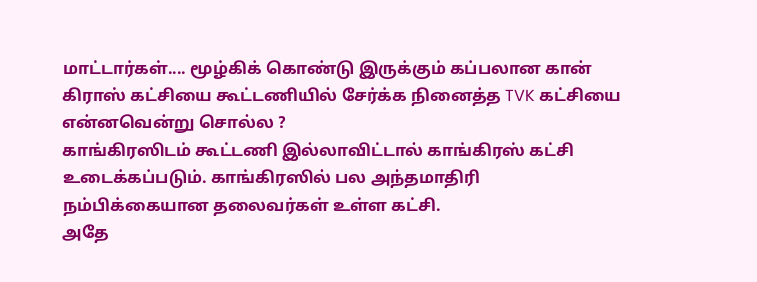மாட்டார்கள்.... மூழ்கிக் கொண்டு இருக்கும் கப்பலான கான் கிராஸ் கட்சியை கூட்டணியில் சேர்க்க நினைத்த TVK கட்சியை என்னவென்று சொல்ல ?
காங்கிரஸிடம் கூட்டணி இல்லாவிட்டால் காங்கிரஸ் கட்சி உடைக்கப்படும். காங்கிரஸில் பல அந்தமாதிரி நம்பிக்கையான தலைவர்கள் உள்ள கட்சி.
அதே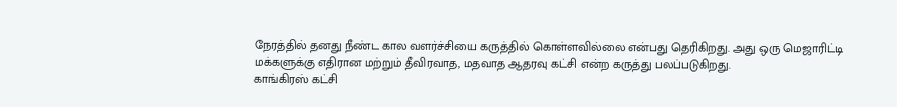நேரத்தில் தனது நீண்ட கால வளர்ச்சியை கருத்தில் கொள்ளவில்லை என்பது தெரிகிறது. அது ஒரு மெஜாரிட்டி மக்களுக்கு எதிரான மற்றும் தீவிரவாத, மதவாத ஆதரவு கட்சி என்ற கருத்து பலப்படுகிறது.
காங்கிரஸ் கட்சி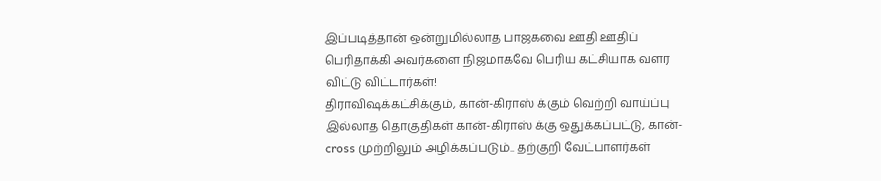இப்படித்தான் ஒன்றுமில்லாத பாஜகவை ஊதி ஊதிப் பெரிதாக்கி அவர்களை நிஜமாகவே பெரிய கட்சியாக வளர விட்டு விட்டார்கள்!
திராவிஷக்கட்சிக்கும், கான்-கிராஸ் க்கும் வெற்றி வாய்ப்பு இல்லாத தொகுதிகள் கான்-கிராஸ் க்கு ஒதுக்கப்பட்டு, கான்-cross முற்றிலும் அழிக்கப்படும்.. தற்குறி வேட்பாளர்கள்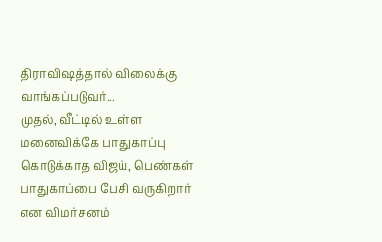திராவிஷத்தால் விலைக்கு வாங்கப்படுவர்...
முதல், வீட்டில் உள்ள மனைவிக்கே பாதுகாப்பு கொடுக்காத விஜய், பெண்கள் பாதுகாப்பை பேசி வருகிறார் என விமர்சனம்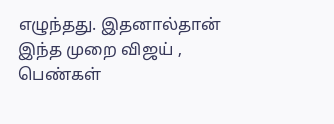எழுந்தது. இதனால்தான் இந்த முறை விஜய் , பெண்கள்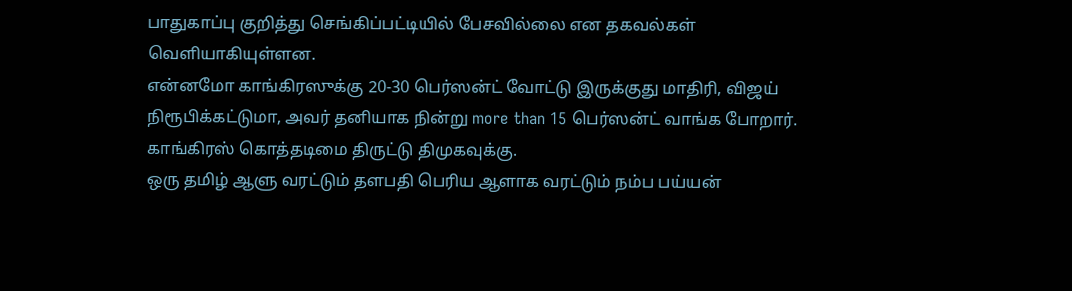பாதுகாப்பு குறித்து செங்கிப்பட்டியில் பேசவில்லை என தகவல்கள் வெளியாகியுள்ளன.
என்னமோ காங்கிரஸுக்கு 20-30 பெர்ஸன்ட் வோட்டு இருக்குது மாதிரி, விஜய் நிரூபிக்கட்டுமா, அவர் தனியாக நின்று more than 15 பெர்ஸன்ட் வாங்க போறார். காங்கிரஸ் கொத்தடிமை திருட்டு திமுகவுக்கு.
ஒரு தமிழ் ஆளு வரட்டும் தளபதி பெரிய ஆளாக வரட்டும் நம்ப பய்யன்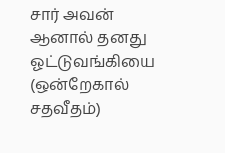சார் அவன்
ஆனால் தனது ஓட்டுவங்கியை (ஒன்றேகால் சதவீதம்)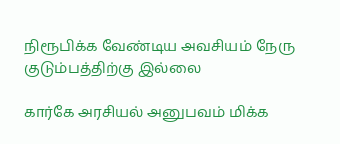நிரூபிக்க வேண்டிய அவசியம் நேரு குடும்பத்திற்கு இல்லை

கார்கே அரசியல் அனுபவம் மிக்க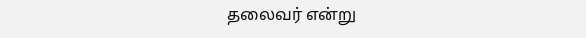தலைவர் என்று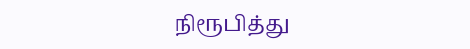நிரூபித்து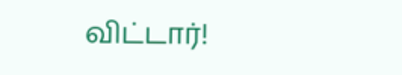விட்டார்!